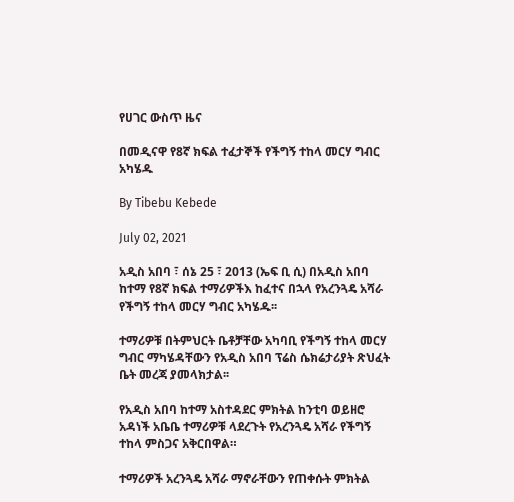የሀገር ውስጥ ዜና

በመዲናዋ የ8ኛ ክፍል ተፈታኞች የችግኝ ተከላ መርሃ ግብር አካሄዱ

By Tibebu Kebede

July 02, 2021

አዲስ አበባ ፣ ሰኔ 25 ፣ 2013 (ኤፍ ቢ ሲ) በአዲስ አበባ ከተማ የ8ኛ ክፍል ተማሪዎችእ ከፈተና በኋላ የአረንጓዴ አሻራ የችግኝ ተከላ መርሃ ግብር አካሄዱ፡፡

ተማሪዎቹ በትምህርት ቤቶቻቸው አካባቢ የችግኝ ተከላ መርሃ ግብር ማካሄዳቸውን የአዲስ አበባ ፕሬስ ሴክሬታሪያት ጽህፈት ቤት መረጃ ያመላክታል፡፡

የአዲስ አበባ ከተማ አስተዳደር ምክትል ከንቲባ ወይዘሮ አዳነች አቤቤ ተማሪዎቹ ላደረጉት የአረንጓዴ አሻራ የችግኝ ተከላ ምስጋና አቅርበዋል።

ተማሪዎች አረንጓዴ አሻራ ማኖራቸውን የጠቀሱት ምክትል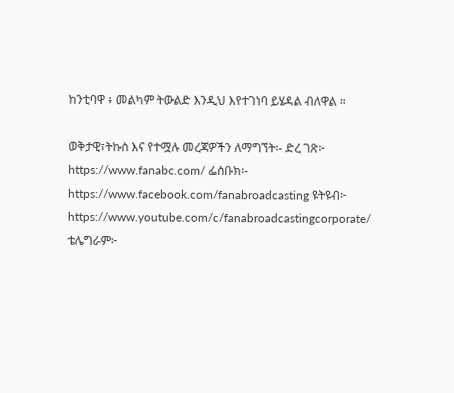ከንቲባዋ ፥ መልካም ትውልድ እንዲህ እየተገነባ ይሄዳል ብለዋል ።

ወቅታዊ፣ትኩስ እና የተሟሉ መረጃዎችን ለማግኘት፡- ድረ ገጽ፦ https://www.fanabc.com/ ፌስቡክ፡- https://www.facebook.com/fanabroadcasting ዩትዩብ፦ https://www.youtube.com/c/fanabroadcastingcorporate/ ቴሌግራም፦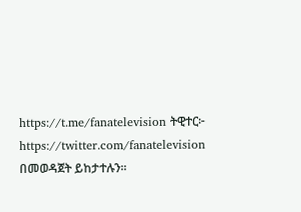https://t.me/fanatelevision ትዊተር፦ https://twitter.com/fanatelevision በመወዳጀት ይከታተሉን፡፡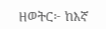ዘወትር፦ ከእኛ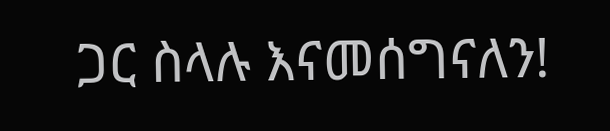ጋር ስላሉ እናመሰግናለን!